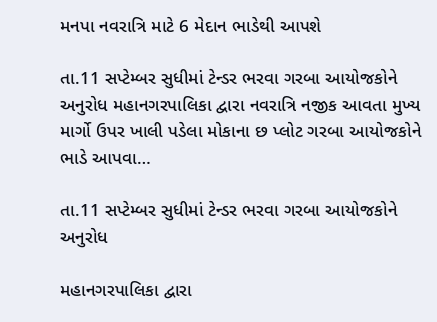મનપા નવરાત્રિ માટે 6 મેદાન ભાડેથી આપશે

તા.11 સપ્ટેમ્બર સુધીમાં ટેન્ડર ભરવા ગરબા આયોજકોને અનુરોધ મહાનગરપાલિકા દ્વારા નવરાત્રિ નજીક આવતા મુખ્ય માર્ગો ઉપર ખાલી પડેલા મોકાના છ પ્લોટ ગરબા આયોજકોને ભાડે આપવા…

તા.11 સપ્ટેમ્બર સુધીમાં ટેન્ડર ભરવા ગરબા આયોજકોને અનુરોધ

મહાનગરપાલિકા દ્વારા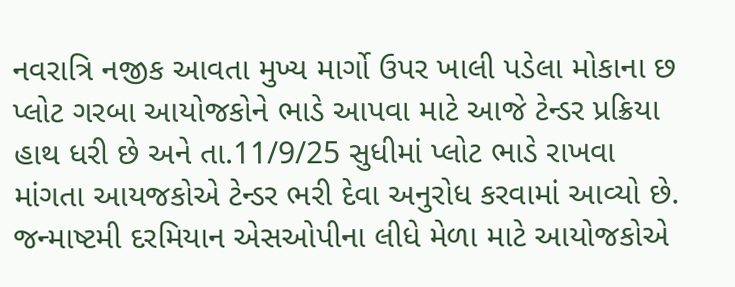નવરાત્રિ નજીક આવતા મુખ્ય માર્ગો ઉપર ખાલી પડેલા મોકાના છ પ્લોટ ગરબા આયોજકોને ભાડે આપવા માટે આજે ટેન્ડર પ્રક્રિયા હાથ ધરી છે અને તા.11/9/25 સુધીમાં પ્લોટ ભાડે રાખવા માંગતા આયજકોએ ટેન્ડર ભરી દેવા અનુરોધ કરવામાં આવ્યો છે. જન્માષ્ટમી દરમિયાન એસઓપીના લીધે મેળા માટે આયોજકોએ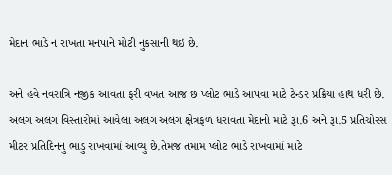મેદાન ભાડે ન રાખતા મનપાને મોટી નુકસાની થઇ છે.

અને હવે નવરાત્રિ નજીક આવતા ફરી વખત આજ છ પ્લોટ ભાડે આપવા માટે ટેન્ડર પ્રક્રિયા હાથ ધરી છે.
અલગ અલગ વિસ્તારોમાં આવેલા અલગ અલગ ક્ષેત્રફળ ધરાવતા મેદાનો માટે રૂા.6 અને રૂા.5 પ્રતિચોરસ મીટર પ્રતિદિનનુ ભાડુ રાખવામાં આવ્યુ છે.તેમજ તમામ પ્લોટ ભાડે રાખવામાં માટે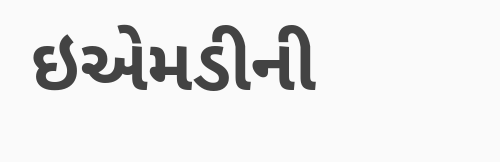ઇએમડીની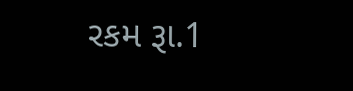રકમ રૂા.1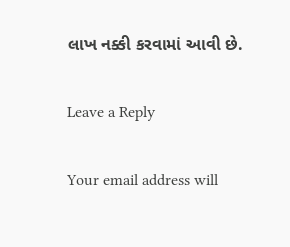લાખ નક્કી કરવામાં આવી છે.

Leave a Reply

Your email address will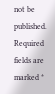not be published. Required fields are marked *